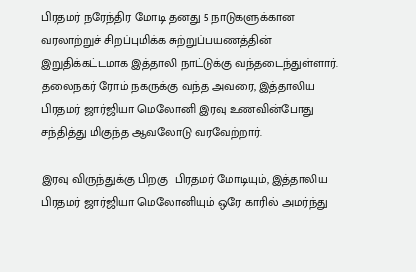பிரதமர் நரேந்திர மோடி தனது 5 நாடுகளுக்கான வரலாற்றுச் சிறப்புமிக்க சுற்றுப்பயணத்தின் இறுதிக்கட்டமாக இத்தாலி நாட்டுக்கு வந்தடைந்துள்ளார். தலைநகர் ரோம் நகருக்கு வந்த அவரை, இத்தாலிய பிரதமர் ஜார்ஜியா மெலோனி இரவு உணவின்போது சந்தித்து மிகுந்த ஆவலோடு வரவேற்றார்.

இரவு விருந்துக்கு பிறகு  பிரதமர் மோடியும், இத்தாலிய பிரதமர் ஜார்ஜியா மெலோனியும் ஒரே காரில் அமர்ந்து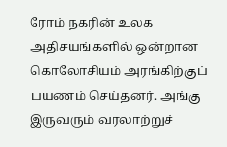ரோம் நகரின் உலக அதிசயங்களில் ஒன்றான கொலோசியம் அரங்கிற்குப் பயணம் செய்தனர். அங்கு இருவரும் வரலாற்றுச்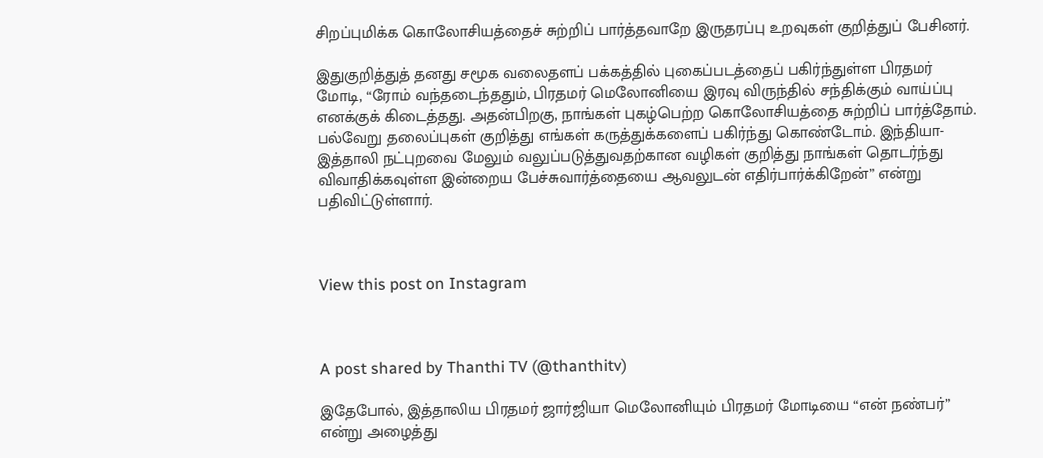சிறப்புமிக்க கொலோசியத்தைச் சுற்றிப் பார்த்தவாறே இருதரப்பு உறவுகள் குறித்துப் பேசினர்.

இதுகுறித்துத் தனது சமூக வலைதளப் பக்கத்தில் புகைப்படத்தைப் பகிர்ந்துள்ள பிரதமர் மோடி, “ரோம் வந்தடைந்ததும், பிரதமர் மெலோனியை இரவு விருந்தில் சந்திக்கும் வாய்ப்பு எனக்குக் கிடைத்தது. அதன்பிறகு, நாங்கள் புகழ்பெற்ற கொலோசியத்தை சுற்றிப் பார்த்தோம். பல்வேறு தலைப்புகள் குறித்து எங்கள் கருத்துக்களைப் பகிர்ந்து கொண்டோம். இந்தியா-இத்தாலி நட்புறவை மேலும் வலுப்படுத்துவதற்கான வழிகள் குறித்து நாங்கள் தொடர்ந்து விவாதிக்கவுள்ள இன்றைய பேச்சுவார்த்தையை ஆவலுடன் எதிர்பார்க்கிறேன்” என்று பதிவிட்டுள்ளார்.



View this post on Instagram



A post shared by Thanthi TV (@thanthitv)

இதேபோல், இத்தாலிய பிரதமர் ஜார்ஜியா மெலோனியும் பிரதமர் மோடியை “என் நண்பர்” என்று அழைத்து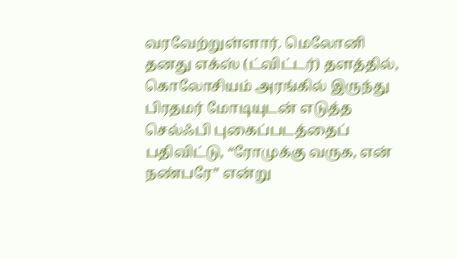வரவேற்றுள்ளார். மெலோனி தனது எக்ஸ் (ட்விட்டர்) தளத்தில், கொலோசியம் அரங்கில் இருந்து பிரதமர் மோடியுடன் எடுத்த செல்ஃபி புகைப்படத்தைப் பதிவிட்டு, “ரோமுக்கு வருக, என் நண்பரே” என்று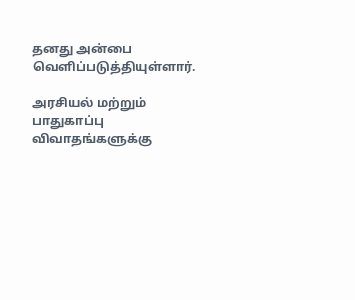தனது அன்பை வெளிப்படுத்தியுள்ளார்.

அரசியல் மற்றும் பாதுகாப்பு விவாதங்களுக்கு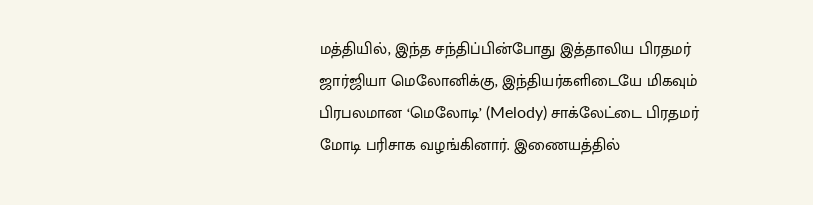மத்தியில், இந்த சந்திப்பின்போது இத்தாலிய பிரதமர் ஜார்ஜியா மெலோனிக்கு, இந்தியர்களிடையே மிகவும் பிரபலமான ‘மெலோடி’ (Melody) சாக்லேட்டை பிரதமர் மோடி பரிசாக வழங்கினார். இணையத்தில்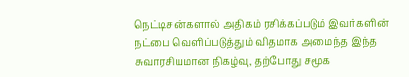நெட்டிசன்களால் அதிகம் ரசிக்கப்படும் இவர்களின் நட்பை வெளிப்படுத்தும் விதமாக அமைந்த இந்த சுவாரசியமான நிகழ்வு, தற்போது சமூக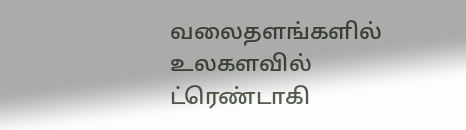வலைதளங்களில் உலகளவில் ட்ரெண்டாகி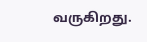வருகிறது.